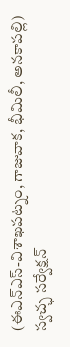(ఈఎన్ఎస్-విశాఖపట్నం, గాజువాక, భీమిలీ, అనకాపల్లి)
స్వచ్ఛ సర్వేక్షన్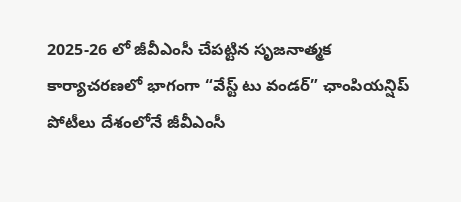2025-26 లో జీవీఎంసీ చేపట్టిన సృజనాత్మక కార్యాచరణలో భాగంగా “వేస్ట్ టు వండర్” ఛాంపియన్షిప్ పోటీలు దేశంలోనే జీవీఎంసీ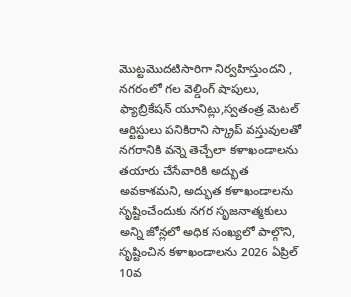మొట్టమొదటిసారిగా నిర్వహిస్తుందని , నగరంలో గల వెల్డింగ్ షాపులు, ఫ్యాబ్రికేషన్ యూనిట్లు,స్వతంత్ర మెటల్ ఆర్టిస్టులు పనికిరాని స్క్రాప్ వస్తువులతో నగరానికి వన్నె తెచ్చేలా కళాఖండాలను తయారు చేసేవారికి అద్భుత అవకాశమని, అద్భుత కళాఖండాలను సృష్టించేందుకు నగర సృజనాత్మకులు అన్ని జోన్లలో అధిక సంఖ్యలో పాల్గొని, సృష్టించిన కళాఖండాలను 2026 ఏప్రిల్ 10వ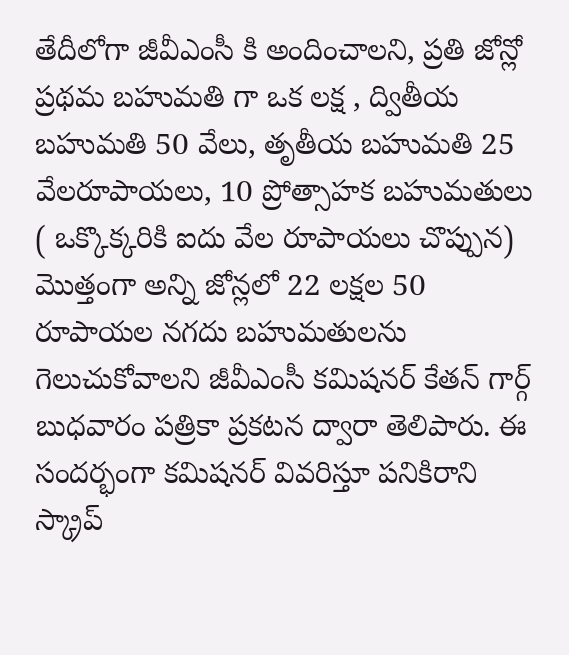తేదీలోగా జీవీఎంసీ కి అందించాలని, ప్రతి జోన్లో ప్రథమ బహుమతి గా ఒక లక్ష , ద్వితీయ బహుమతి 50 వేలు, తృతీయ బహుమతి 25 వేలరూపాయలు, 10 ప్రోత్సాహక బహుమతులు ( ఒక్కొక్కరికి ఐదు వేల రూపాయలు చొప్పున) మొత్తంగా అన్ని జోన్లలో 22 లక్షల 50 రూపాయల నగదు బహుమతులను గెలుచుకోవాలని జీవీఎంసీ కమిషనర్ కేతన్ గార్గ్ బుధవారం పత్రికా ప్రకటన ద్వారా తెలిపారు. ఈ సందర్భంగా కమిషనర్ వివరిస్తూ పనికిరాని స్క్రాప్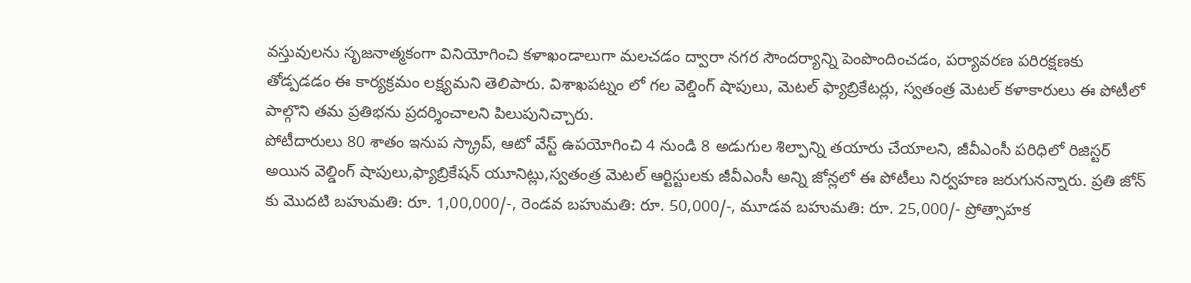వస్తువులను సృజనాత్మకంగా వినియోగించి కళాఖండాలుగా మలచడం ద్వారా నగర సౌందర్యాన్ని పెంపొందించడం, పర్యావరణ పరిరక్షణకు తోడ్పడడం ఈ కార్యక్రమం లక్ష్యమని తెలిపారు. విశాఖపట్నం లో గల వెల్డింగ్ షాపులు, మెటల్ ఫ్యాబ్రికేటర్లు, స్వతంత్ర మెటల్ కళాకారులు ఈ పోటీలో పాల్గొని తమ ప్రతిభను ప్రదర్శించాలని పిలుపునిచ్చారు.
పోటీదారులు 80 శాతం ఇనుప స్క్రాప్, ఆటో వేస్ట్ ఉపయోగించి 4 నుండి 8 అడుగుల శిల్పాన్ని తయారు చేయాలని, జీవీఎంసీ పరిధిలో రిజిస్టర్ అయిన వెల్డింగ్ షాపులు,ఫ్యాబ్రికేషన్ యూనిట్లు,స్వతంత్ర మెటల్ ఆర్టిస్టులకు జీవీఎంసీ అన్ని జోన్లలో ఈ పోటీలు నిర్వహణ జరుగునన్నారు. ప్రతి జోన్ కు మొదటి బహుమతి: రూ. 1,00,000/-, రెండవ బహుమతి: రూ. 50,000/-, మూడవ బహుమతి: రూ. 25,000/- ప్రోత్సాహక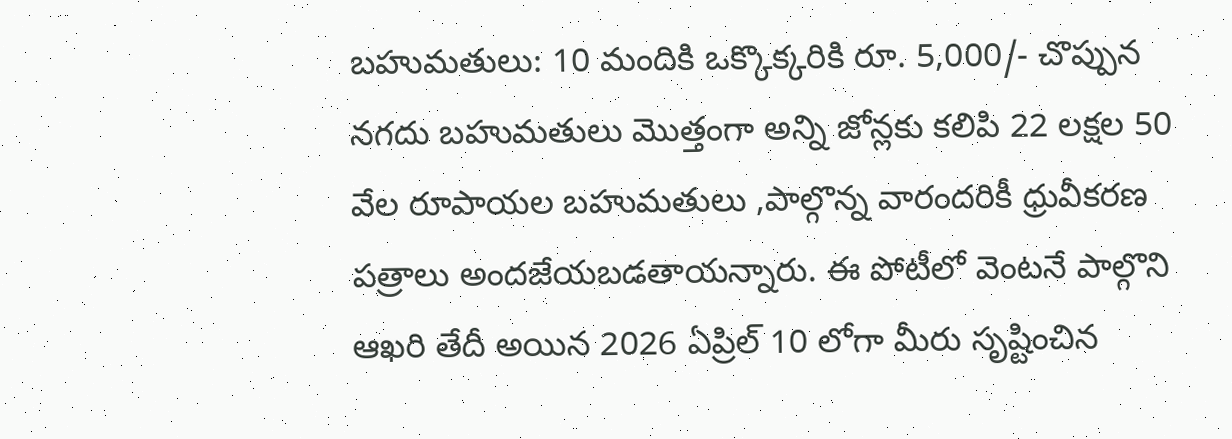బహుమతులు: 10 మందికి ఒక్కొక్కరికి రూ. 5,000/- చొప్పున నగదు బహుమతులు మొత్తంగా అన్ని జోన్లకు కలిపి 22 లక్షల 50 వేల రూపాయల బహుమతులు ,పాల్గొన్న వారందరికీ ధ్రువీకరణ పత్రాలు అందజేయబడతాయన్నారు. ఈ పోటీలో వెంటనే పాల్గొని ఆఖరి తేదీ అయిన 2026 ఏప్రిల్ 10 లోగా మీరు సృష్టించిన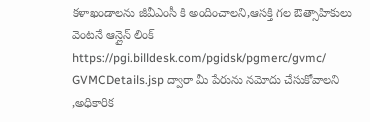కళాఖండాలను జీవీఎంసీ కి అందించాలని,ఆసక్తి గల ఔత్సాహికులు వెంటనే ఆన్లైన్ లింక్ https://pgi.billdesk.com/pgidsk/pgmerc/gvmc/ GVMCDetails.jsp ద్వారా మీ పేరును నమోదు చేసుకోవాలని ,అధికారిక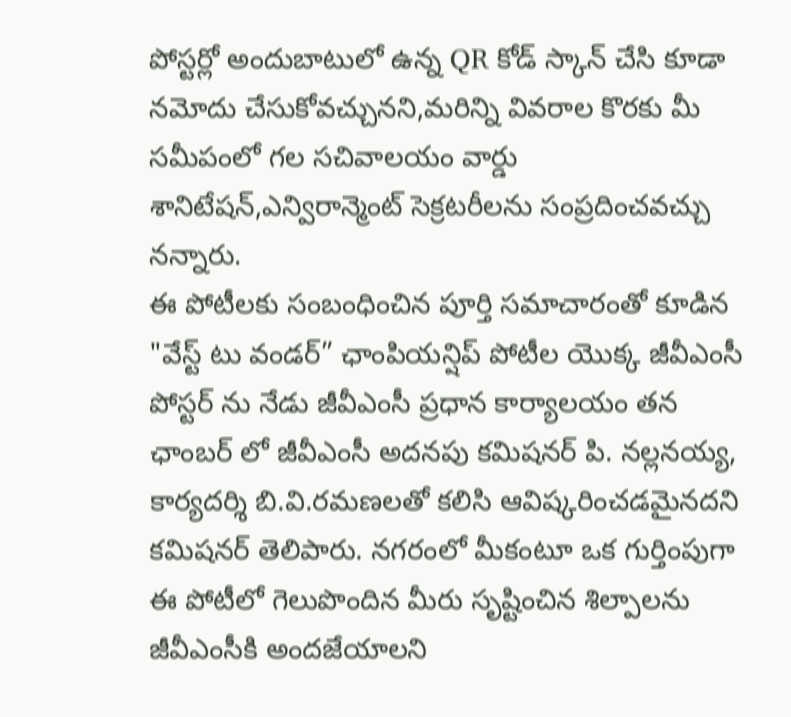పోస్టర్లో అందుబాటులో ఉన్న QR కోడ్ స్కాన్ చేసి కూడా నమోదు చేసుకోవచ్చునని,మరిన్ని వివరాల కొరకు మీ సమీపంలో గల సచివాలయం వార్డు శానిటేషన్,ఎన్విరాన్మెంట్ సెక్రటరీలను సంప్రదించవచ్చు నన్నారు.
ఈ పోటీలకు సంబంధించిన పూర్తి సమాచారంతో కూడిన "వేస్ట్ టు వండర్” ఛాంపియన్షిప్ పోటీల యొక్క జీవీఎంసీ పోస్టర్ ను నేడు జీవీఎంసీ ప్రధాన కార్యాలయం తన ఛాంబర్ లో జీవీఎంసీ అదనపు కమిషనర్ పి. నల్లనయ్య, కార్యదర్శి బి.వి.రమణలతో కలిసి ఆవిష్కరించడమైనదని కమిషనర్ తెలిపారు. నగరంలో మీకంటూ ఒక గుర్తింపుగా ఈ పోటీలో గెలుపొందిన మీరు సృష్టించిన శిల్పాలను జీవీఎంసీకి అందజేయాలని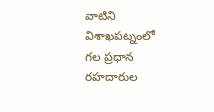వాటిని విశాఖపట్నంలో గల ప్రధాన రహదారుల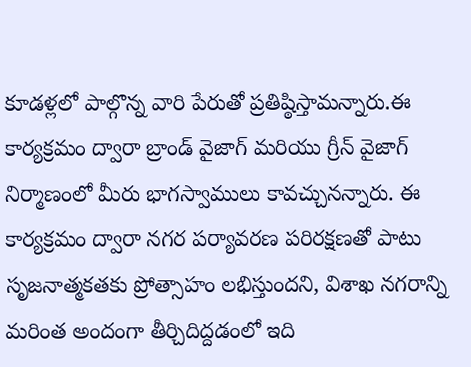కూడళ్లలో పాల్గొన్న వారి పేరుతో ప్రతిష్ఠిస్తామన్నారు.ఈ కార్యక్రమం ద్వారా బ్రాండ్ వైజాగ్ మరియు గ్రీన్ వైజాగ్ నిర్మాణంలో మీరు భాగస్వాములు కావచ్చునన్నారు. ఈ కార్యక్రమం ద్వారా నగర పర్యావరణ పరిరక్షణతో పాటు సృజనాత్మకతకు ప్రోత్సాహం లభిస్తుందని, విశాఖ నగరాన్ని మరింత అందంగా తీర్చిదిద్దడంలో ఇది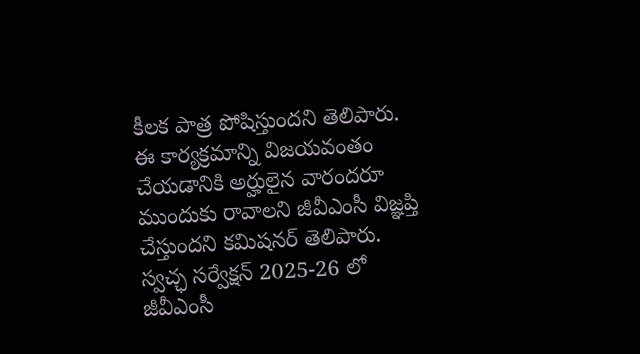కీలక పాత్ర పోషిస్తుందని తెలిపారు. ఈ కార్యక్రమాన్ని విజయవంతం చేయడానికి అర్హులైన వారందరూ ముందుకు రావాలని జీవీఎంసీ విజ్ఞప్తి చేస్తుందని కమిషనర్ తెలిపారు.
స్వచ్ఛ సర్వేక్షన్ 2025-26 లో జీవీఎంసీ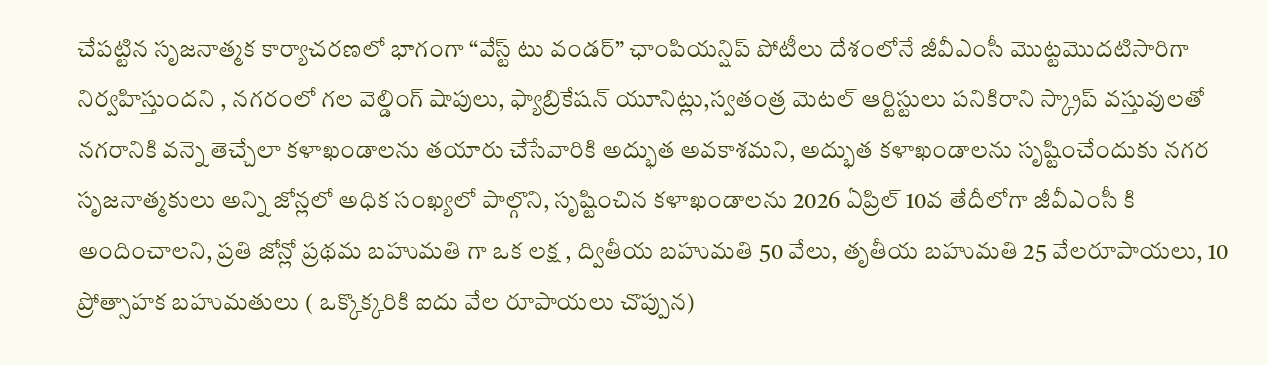చేపట్టిన సృజనాత్మక కార్యాచరణలో భాగంగా “వేస్ట్ టు వండర్” ఛాంపియన్షిప్ పోటీలు దేశంలోనే జీవీఎంసీ మొట్టమొదటిసారిగా నిర్వహిస్తుందని , నగరంలో గల వెల్డింగ్ షాపులు, ఫ్యాబ్రికేషన్ యూనిట్లు,స్వతంత్ర మెటల్ ఆర్టిస్టులు పనికిరాని స్క్రాప్ వస్తువులతో నగరానికి వన్నె తెచ్చేలా కళాఖండాలను తయారు చేసేవారికి అద్భుత అవకాశమని, అద్భుత కళాఖండాలను సృష్టించేందుకు నగర సృజనాత్మకులు అన్ని జోన్లలో అధిక సంఖ్యలో పాల్గొని, సృష్టించిన కళాఖండాలను 2026 ఏప్రిల్ 10వ తేదీలోగా జీవీఎంసీ కి అందించాలని, ప్రతి జోన్లో ప్రథమ బహుమతి గా ఒక లక్ష , ద్వితీయ బహుమతి 50 వేలు, తృతీయ బహుమతి 25 వేలరూపాయలు, 10 ప్రోత్సాహక బహుమతులు ( ఒక్కొక్కరికి ఐదు వేల రూపాయలు చొప్పున)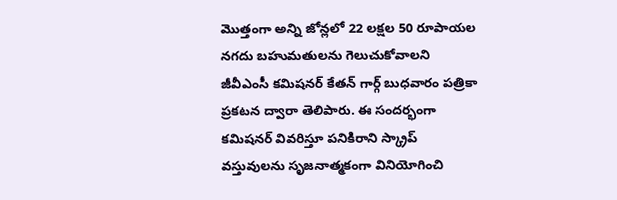మొత్తంగా అన్ని జోన్లలో 22 లక్షల 50 రూపాయల నగదు బహుమతులను గెలుచుకోవాలని జీవీఎంసీ కమిషనర్ కేతన్ గార్గ్ బుధవారం పత్రికా ప్రకటన ద్వారా తెలిపారు. ఈ సందర్భంగా కమిషనర్ వివరిస్తూ పనికిరాని స్క్రాప్ వస్తువులను సృజనాత్మకంగా వినియోగించి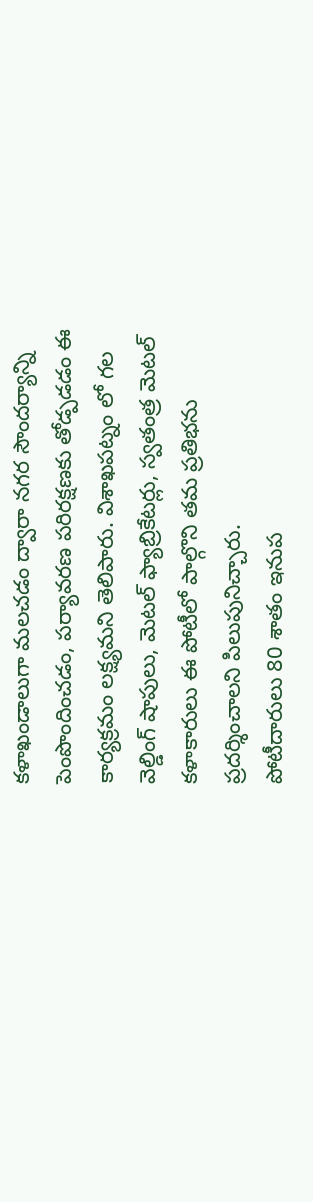కళాఖండాలుగా మలచడం ద్వారా నగర సౌందర్యాన్ని పెంపొందించడం, పర్యావరణ పరిరక్షణకు తోడ్పడడం ఈ కార్యక్రమం లక్ష్యమని తెలిపారు. విశాఖపట్నం లో గల వెల్డింగ్ షాపులు, మెటల్ ఫ్యాబ్రికేటర్లు, స్వతంత్ర మెటల్ కళాకారులు ఈ పోటీలో పాల్గొని తమ ప్రతిభను ప్రదర్శించాలని పిలుపునిచ్చారు.
పోటీదారులు 80 శాతం ఇనుప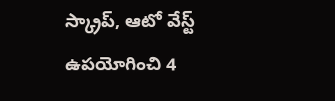స్క్రాప్, ఆటో వేస్ట్ ఉపయోగించి 4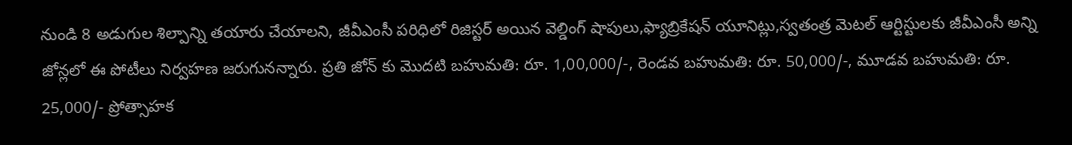నుండి 8 అడుగుల శిల్పాన్ని తయారు చేయాలని, జీవీఎంసీ పరిధిలో రిజిస్టర్ అయిన వెల్డింగ్ షాపులు,ఫ్యాబ్రికేషన్ యూనిట్లు,స్వతంత్ర మెటల్ ఆర్టిస్టులకు జీవీఎంసీ అన్ని జోన్లలో ఈ పోటీలు నిర్వహణ జరుగునన్నారు. ప్రతి జోన్ కు మొదటి బహుమతి: రూ. 1,00,000/-, రెండవ బహుమతి: రూ. 50,000/-, మూడవ బహుమతి: రూ. 25,000/- ప్రోత్సాహక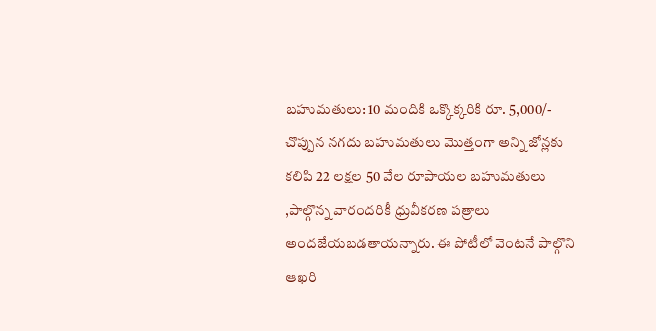బహుమతులు: 10 మందికి ఒక్కొక్కరికి రూ. 5,000/- చొప్పున నగదు బహుమతులు మొత్తంగా అన్ని జోన్లకు కలిపి 22 లక్షల 50 వేల రూపాయల బహుమతులు ,పాల్గొన్న వారందరికీ ధ్రువీకరణ పత్రాలు అందజేయబడతాయన్నారు. ఈ పోటీలో వెంటనే పాల్గొని ఆఖరి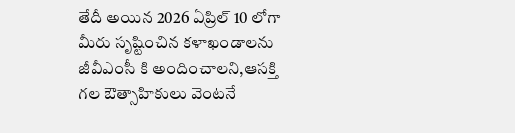తేదీ అయిన 2026 ఏప్రిల్ 10 లోగా మీరు సృష్టించిన కళాఖండాలను జీవీఎంసీ కి అందించాలని,ఆసక్తి గల ఔత్సాహికులు వెంటనే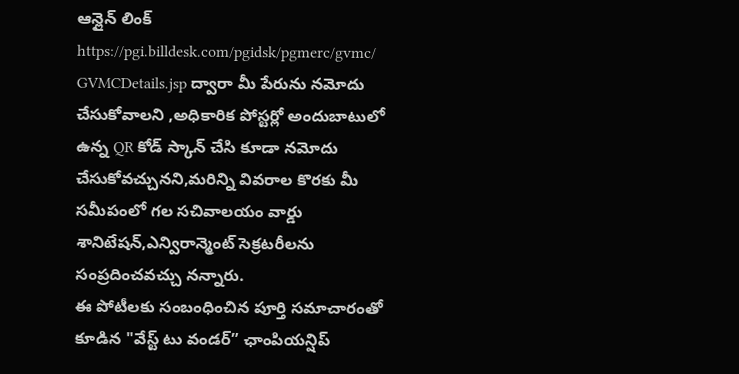ఆన్లైన్ లింక్ https://pgi.billdesk.com/pgidsk/pgmerc/gvmc/ GVMCDetails.jsp ద్వారా మీ పేరును నమోదు చేసుకోవాలని ,అధికారిక పోస్టర్లో అందుబాటులో ఉన్న QR కోడ్ స్కాన్ చేసి కూడా నమోదు చేసుకోవచ్చునని,మరిన్ని వివరాల కొరకు మీ సమీపంలో గల సచివాలయం వార్డు శానిటేషన్,ఎన్విరాన్మెంట్ సెక్రటరీలను సంప్రదించవచ్చు నన్నారు.
ఈ పోటీలకు సంబంధించిన పూర్తి సమాచారంతో కూడిన "వేస్ట్ టు వండర్” ఛాంపియన్షిప్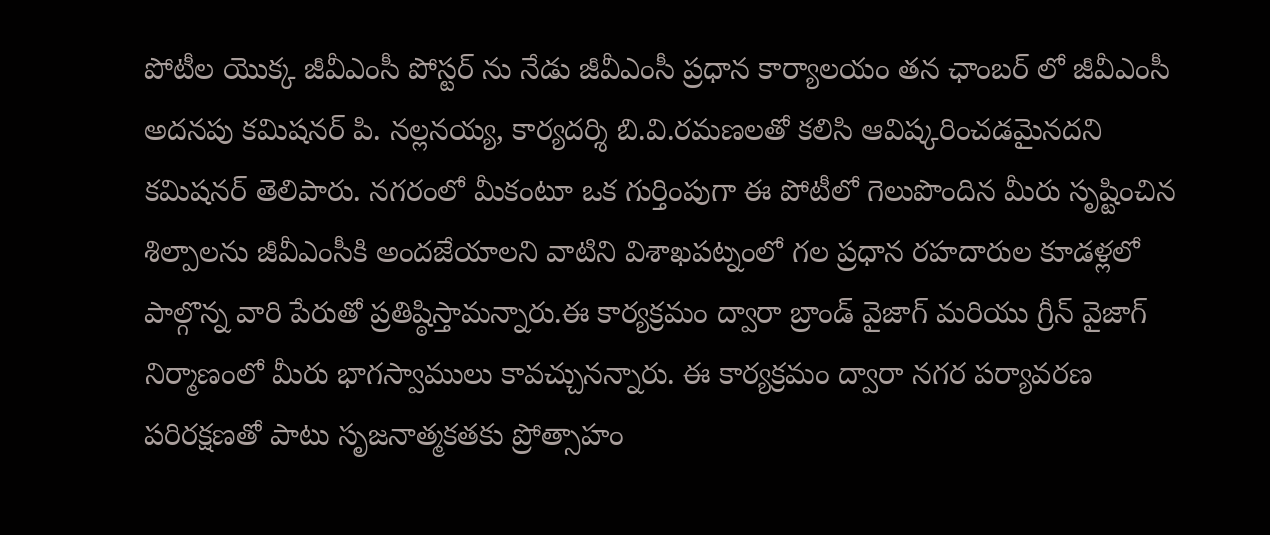పోటీల యొక్క జీవీఎంసీ పోస్టర్ ను నేడు జీవీఎంసీ ప్రధాన కార్యాలయం తన ఛాంబర్ లో జీవీఎంసీ అదనపు కమిషనర్ పి. నల్లనయ్య, కార్యదర్శి బి.వి.రమణలతో కలిసి ఆవిష్కరించడమైనదని కమిషనర్ తెలిపారు. నగరంలో మీకంటూ ఒక గుర్తింపుగా ఈ పోటీలో గెలుపొందిన మీరు సృష్టించిన శిల్పాలను జీవీఎంసీకి అందజేయాలని వాటిని విశాఖపట్నంలో గల ప్రధాన రహదారుల కూడళ్లలో పాల్గొన్న వారి పేరుతో ప్రతిష్ఠిస్తామన్నారు.ఈ కార్యక్రమం ద్వారా బ్రాండ్ వైజాగ్ మరియు గ్రీన్ వైజాగ్ నిర్మాణంలో మీరు భాగస్వాములు కావచ్చునన్నారు. ఈ కార్యక్రమం ద్వారా నగర పర్యావరణ పరిరక్షణతో పాటు సృజనాత్మకతకు ప్రోత్సాహం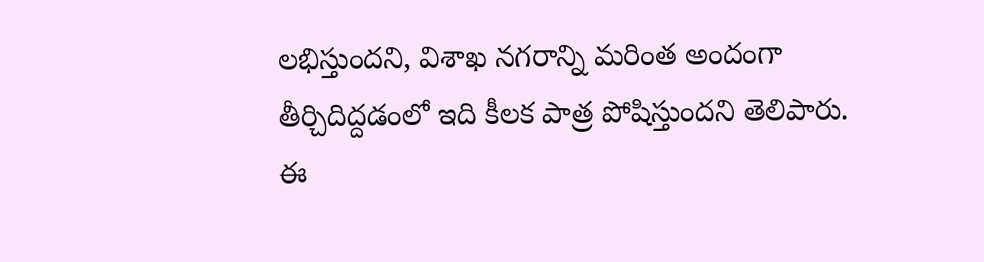లభిస్తుందని, విశాఖ నగరాన్ని మరింత అందంగా తీర్చిదిద్దడంలో ఇది కీలక పాత్ర పోషిస్తుందని తెలిపారు. ఈ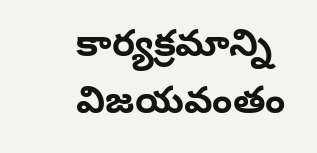కార్యక్రమాన్ని విజయవంతం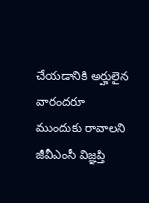చేయడానికి అర్హులైన వారందరూ ముందుకు రావాలని జీవీఎంసీ విజ్ఞప్తి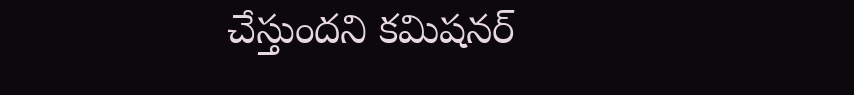చేస్తుందని కమిషనర్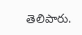తెలిపారు.